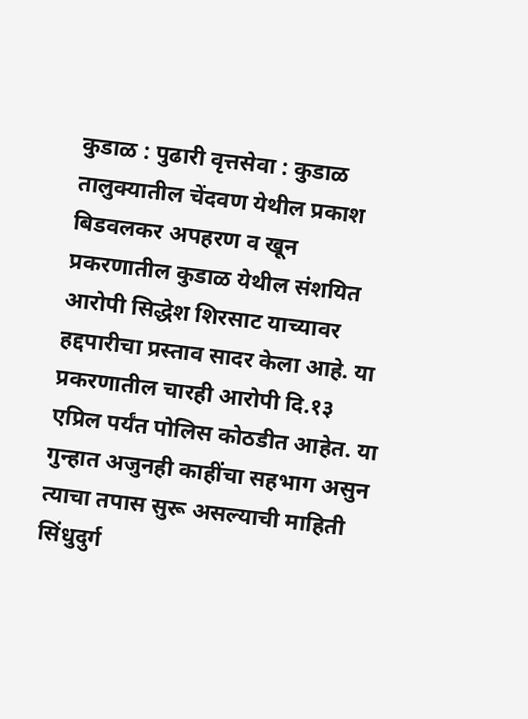कुडाळ : पुढारी वृत्तसेवा : कुडाळ तालुक्यातील चेंदवण येथील प्रकाश बिडवलकर अपहरण व खून प्रकरणातील कुडाळ येथील संशयित आरोपी सिद्धेश शिरसाट याच्यावर हद्दपारीचा प्रस्ताव सादर केला आहे. या प्रकरणातील चारही आरोपी दि.१३ एप्रिल पर्यंत पोलिस कोठडीत आहेत. या गुन्हात अजुनही काहींचा सहभाग असुन त्याचा तपास सुरू असल्याची माहिती सिंधुदुर्ग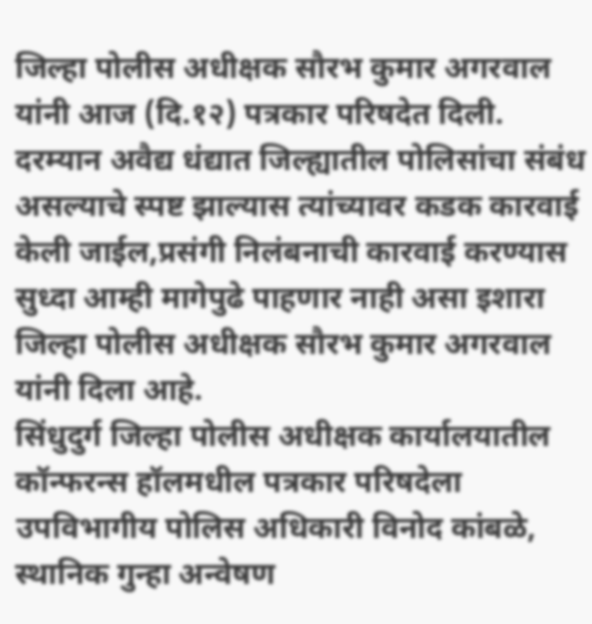जिल्हा पोलीस अधीक्षक सौरभ कुमार अगरवाल यांनी आज (दि.१२) पत्रकार परिषदेत दिली.
दरम्यान अवैद्य धंद्यात जिल्ह्यातील पोलिसांचा संबंध असल्याचे स्पष्ट झाल्यास त्यांच्यावर कडक कारवाई केली जाईल,प्रसंगी निलंबनाची कारवाई करण्यास सुध्दा आम्ही मागेपुढे पाहणार नाही असा इशारा जिल्हा पोलीस अधीक्षक सौरभ कुमार अगरवाल यांनी दिला आहे.
सिंधुदुर्ग जिल्हा पोलीस अधीक्षक कार्यालयातील कॉन्फरन्स हॉलमधील पत्रकार परिषदेला उपविभागीय पोलिस अधिकारी विनोद कांबळे, स्थानिक गुन्हा अन्वेषण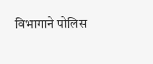विभागाने पोलिस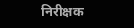निरीक्षक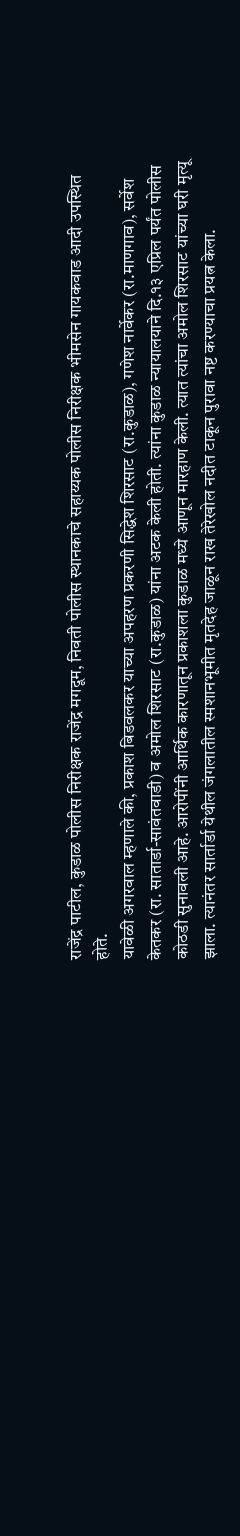राजेंद्र पाटील, कुडाळ पोलीस निरीक्षक राजेंद्र मगदूम, निवती पोलीस स्थानकाचे सहाय्यक पोलीस निरीक्षक भीमसेन गायकवाड आदी उपस्थित होते.
यावेळी अगरवाल म्हणाले की, प्रकाश बिडवलकर याच्या अपहरण प्रकरणी सिद्धेश शिरसाट (रा.कुडाळ), गणेश नार्वेकर (रा.माणगाव), सर्वेश केतकर (रा. सातार्डा-सावंतवाडी) व अमोल शिरसाट (रा.कुडाळ) यांना अटक केली होती. त्यांना कुडाळ न्यायालयाने दि.१३ एप्रिल पर्यंत पोलीस कोठडी सुनावली आहे. आरोपींनी आर्थिक कारणातून प्रकाशला कुडाळ मध्ये आणून मारहाण केली. त्यात त्यांचा अमोल शिरसाट यांच्या घरी मृत्यू झाला. त्यानंतर सार्तार्डा येथील जंगलातील स्मशानभूमीत मृतदेह जाळून राख तेरेखोल नदीत टाकून पुरावा नष्ट करण्याचा प्रयत्न केला.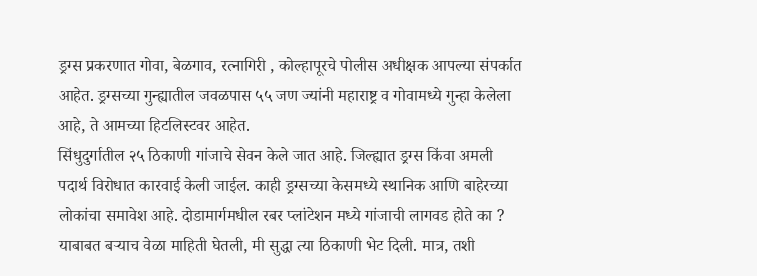ड्रग्स प्रकरणात गोवा, बेळगाव, रत्नागिरी , कोल्हापूरचे पोलीस अधीक्षक आपल्या संपर्कात आहेत. ड्रग्सच्या गुन्ह्यातील जवळपास ५५ जण ज्यांनी महाराष्ट्र व गोवामध्ये गुन्हा केलेला आहे, ते आमच्या हिटलिस्टवर आहेत.
सिंधुदुर्गातील २५ ठिकाणी गांजाचे सेवन केले जात आहे. जिल्ह्यात ड्रग्स किंवा अमली पदार्थ विरोधात कारवाई केली जाईल. काही ड्रग्सच्या केसमध्ये स्थानिक आणि बाहेरच्या लोकांचा समावेश आहे. दोडामार्गमधील रबर प्लांटेशन मध्ये गांजाची लागवड होते का ? याबाबत बऱ्याच वेळा माहिती घेतली, मी सुद्धा त्या ठिकाणी भेट दिली. मात्र, तशी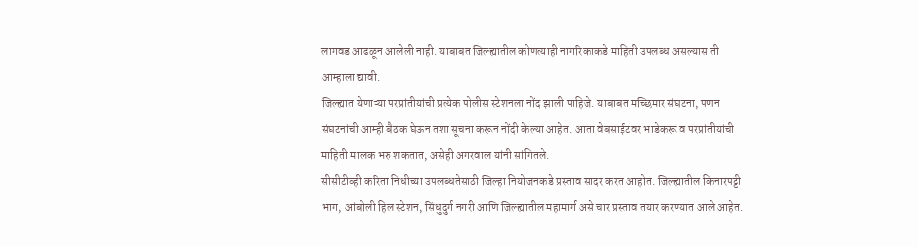लागवड आढळून आलेली नाही. याबाबत जिल्ह्यातील कोणत्याही नागरिकाकडे माहिती उपलब्ध असल्यास ती आम्हाला द्यावी.
जिल्ह्यात येणाऱ्या परप्रांतीयांची प्रत्येक पोलीस स्टेशनला नोंद झाली पाहिजे. याबाबत मच्छिमार संघटना, पणन संघटनांची आम्ही बैठक घेऊन तशा सूचना करून नोंदी केल्या आहेत. आता वेबसाईटवर भाडेकरू व परप्रांतीयांची माहिती मालक भरु शकतात, असेही अगरवाल यांनी सांगितले.
सीसीटीव्ही करिता निधीच्या उपलब्धतेसाठी जिल्हा नियोजनकडे प्रस्ताव सादर करत आहोत. जिल्ह्यातील किनारपट्टी भाग, आंबोली हिल स्टेशन, सिंधुदुर्ग नगरी आणि जिल्ह्यातील महामार्ग असे चार प्रस्ताव तयार करण्यात आले आहेत.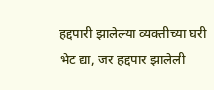हद्दपारी झालेल्या व्यक्तीच्या घरी भेट द्या, जर हद्दपार झालेली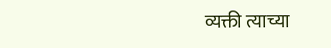व्यक्ती त्याच्या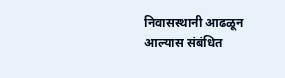निवासस्थानी आढळून आल्यास संबंधित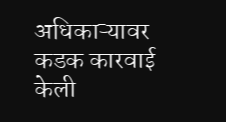अधिकाऱ्यावर कडक कारवाई केली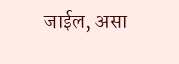जाईल, असा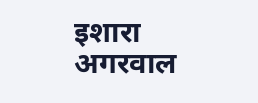इशारा अगरवाल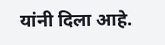यांनी दिला आहे.